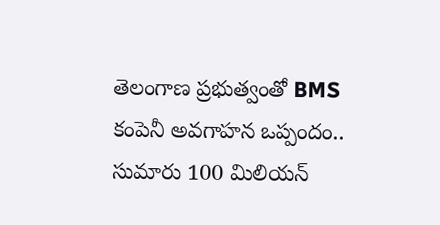తెలంగాణ ప్రభుత్వంతో BMS కంపెనీ అవగాహన ఒప్పందం.. సుమారు 100 మిలియన్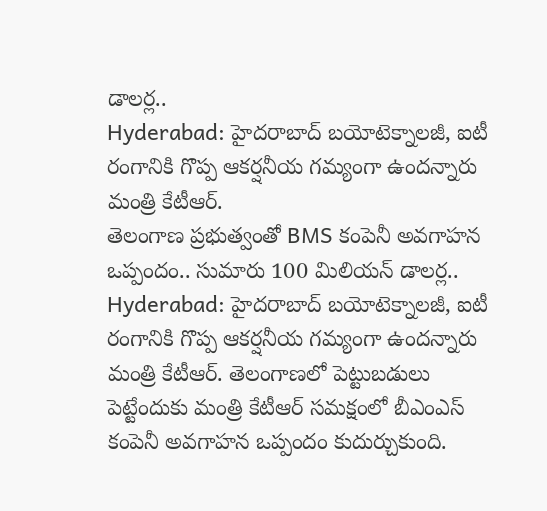డాలర్ల..
Hyderabad: హైదరాబాద్ బయోటెక్నాలజీ, ఐటీ రంగానికి గొప్ప ఆకర్షనీయ గమ్యంగా ఉందన్నారు మంత్రి కేటీఆర్.
తెలంగాణ ప్రభుత్వంతో BMS కంపెనీ అవగాహన ఒప్పందం.. సుమారు 100 మిలియన్ డాలర్ల..
Hyderabad: హైదరాబాద్ బయోటెక్నాలజీ, ఐటీ రంగానికి గొప్ప ఆకర్షనీయ గమ్యంగా ఉందన్నారు మంత్రి కేటీఆర్. తెలంగాణలో పెట్టుబడులు పెట్టేందుకు మంత్రి కేటీఆర్ సమక్షంలో బీఎంఎస్ కంపెనీ అవగాహన ఒప్పందం కుదుర్చుకుంది.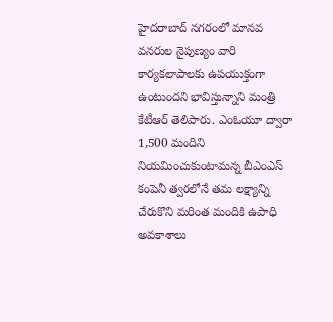హైదరాబాద్ నగరంలో మానవ వనరుల నైపుణ్యం వారి కార్యకలాపాలకు ఉపయుక్తంగా ఉంటుందని భావిస్తున్నాని మంత్రి కేటీఆర్ తెలిపారు. ఎంఓయూ ద్వారా 1,500 మందిని నియమించుకుంటామన్న బీఎంఎస్ కంపెనీ త్వరలోనే తమ లక్ష్యాన్ని చేరుకొని మరింత మందికి ఉపాధి అవకాశాలు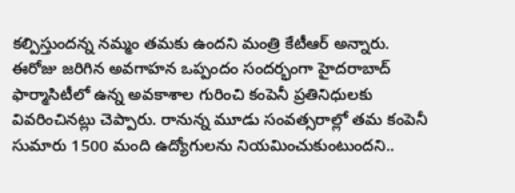కల్పిస్తుందన్న నమ్మం తమకు ఉందని మంత్రి కేటీఆర్ అన్నారు.
ఈరోజు జరిగిన అవగాహన ఒప్పందం సందర్భంగా హైదరాబాద్ ఫార్మాసిటీలో ఉన్న అవకాశాల గురించి కంపెనీ ప్రతినిధులకు వివరించినట్లు చెప్పారు. రానున్న మూడు సంవత్సరాల్లో తమ కంపెనీ సుమారు 1500 మంది ఉద్యోగులను నియమించుకుంటుందని..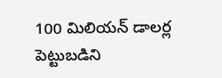100 మిలియన్ డాలర్ల పెట్టుబడిని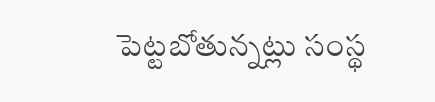పెట్టబోతున్నట్లు సంస్థ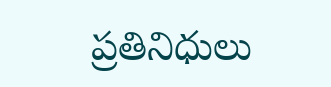ప్రతినిధులు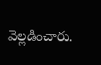వెల్లడించారు.